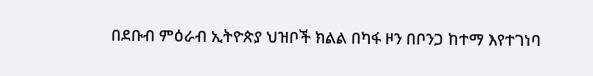በደቡብ ምዕራብ ኢትዮጵያ ህዝቦች ክልል በካፋ ዞን በቦንጋ ከተማ እየተገነባ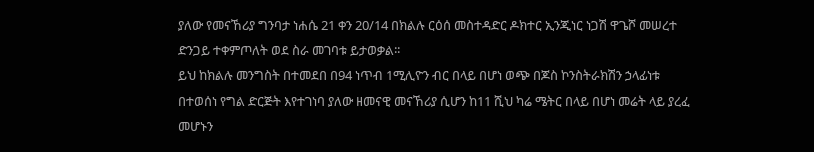ያለው የመናኸሪያ ግንባታ ነሐሴ 21 ቀን 20/14 በክልሉ ርዕሰ መስተዳድር ዶክተር ኢንጂነር ነጋሽ ዋጌሾ መሠረተ ድንጋይ ተቀምጦለት ወደ ስራ መገባቱ ይታወቃል፡፡
ይህ ከክልሉ መንግስት በተመደበ በ94 ነጥብ 1ሚሊዮን ብር በላይ በሆነ ወጭ በጆስ ኮንስትራክሽን ኃላፊነቱ በተወሰነ የግል ድርጅት እየተገነባ ያለው ዘመናዊ መናኸሪያ ሲሆን ከ11 ሺህ ካሬ ሜትር በላይ በሆነ መሬት ላይ ያረፈ መሆኑን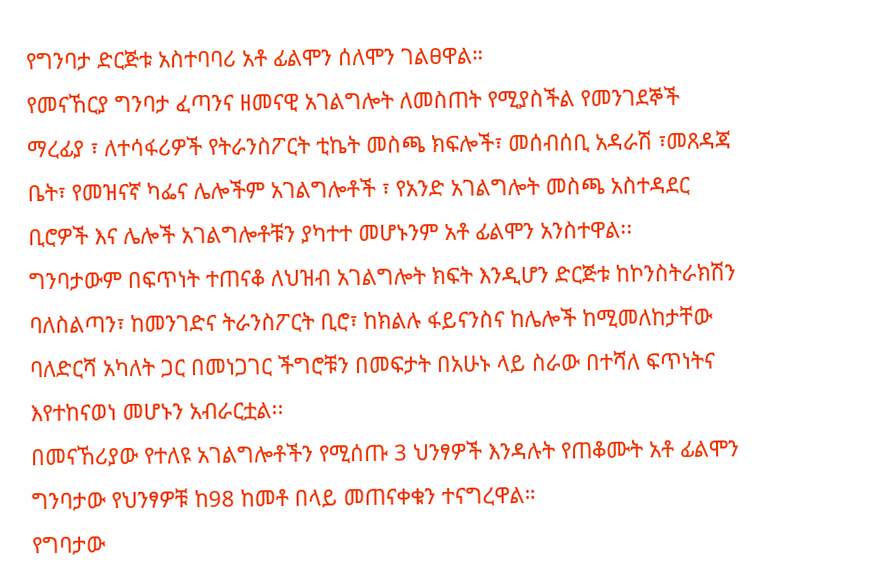የግንባታ ድርጅቱ አስተባባሪ አቶ ፊልሞን ሰለሞን ገልፀዋል።
የመናኸርያ ግንባታ ፈጣንና ዘመናዊ አገልግሎት ለመስጠት የሚያስችል የመንገደኞች ማረፊያ ፣ ለተሳፋሪዎች የትራንስፖርት ቲኬት መስጫ ክፍሎች፣ መሰብሰቢ አዳራሽ ፣መጸዳጃ ቤት፣ የመዝናኛ ካፌና ሌሎችም አገልግሎቶች ፣ የአንድ አገልግሎት መስጫ አስተዳደር ቢሮዎች እና ሌሎች አገልግሎቶቹን ያካተተ መሆኑንም አቶ ፊልሞን አንስተዋል፡፡
ግንባታውም በፍጥነት ተጠናቆ ለህዝብ አገልግሎት ክፍት እንዲሆን ድርጅቱ ከኮንስትራክሽን ባለስልጣን፣ ከመንገድና ትራንስፖርት ቢሮ፣ ከክልሉ ፋይናንስና ከሌሎች ከሚመለከታቸው ባለድርሻ አካለት ጋር በመነጋገር ችግሮቹን በመፍታት በአሁኑ ላይ ስራው በተሻለ ፍጥነትና እየተከናወነ መሆኑን አብራርቷል፡፡
በመናኸሪያው የተለዩ አገልግሎቶችን የሚሰጡ 3 ህንፃዎች እንዳሉት የጠቆሙት አቶ ፊልሞን ግንባታው የህንፃዎቹ ከ98 ከመቶ በላይ መጠናቀቁን ተናግረዋል።
የግባታው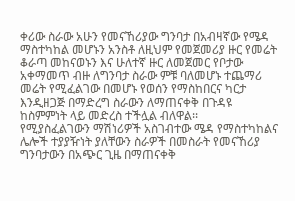ቀሪው ስራው አሁን የመናኸሪያው ግንባታ በአብዛኛው የሜዳ ማስተካከል መሆኑን አንስቶ ለዚህም የመጀመሪያ ዙር የመሬት ቆራጣ መከናወኑን እና ሁለተኛ ዙር ለመጀመር የቦታው አቀማመጥ ብዙ ለግንባታ ስራው ምቹ ባለመሆኑ ተጨማሪ መሬት የሚፈልገው በመሆኑ የወሰን የማስከበርና ካርታ እንዲዘጋጅ በማድረግ ስራውን ለማጠናቀቅ በጉዳዩ ከስምምነት ላይ መድረስ ተችሏል ብለዋል፡፡
የሚያስፈልገውን ማሽነሪዎች አስገብተው ሜዳ የማስተካከልና ሌሎች ተያያዥነት ያለቸውን ስራዎች በመስራት የመናኸሪያ ግንባታውን በአጭር ጊዜ በማጠናቀቅ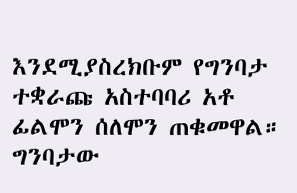እንደሚያስረክቡም የግንባታ ተቋራጩ አስተባባሪ አቶ ፊልሞን ሰለሞን ጠቁመዋል።
ግንባታው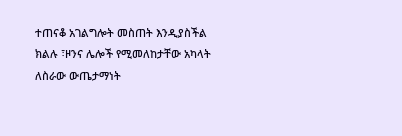ተጠናቆ አገልግሎት መስጠት እንዲያስችል ክልሉ ፣ዞንና ሌሎች የሚመለከታቸው አካላት ለስራው ውጤታማነት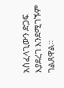አስፈላጊውን ድጋፍ እያደረገ እንደሚገኙም ገልጸዋል።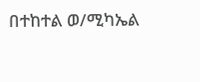በተከተል ወ/ሚካኤል